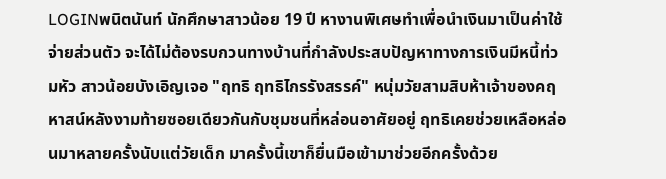LOGINพนิตนันท์ นักศึกษาสาวน้อย 19 ปี หางานพิเศษทำเพื่อนำเงินมาเป็นค่าใช้จ่ายส่วนตัว จะได้ไม่ต้องรบกวนทางบ้านที่กำลังประสบปัญหาทางการเงินมีหนี้ท่วมหัว สาวน้อยบังเอิญเจอ "ฤทธิ ฤทธิไกรรังสรรค์" หนุ่มวัยสามสิบห้าเจ้าของคฤหาสน์หลังงามท้ายซอยเดียวกันกับชุมชนที่หล่อนอาศัยอยู่ ฤทธิเคยช่วยเหลือหล่อนมาหลายครั้งนับแต่วัยเด็ก มาครั้งนี้เขาก็ยื่นมือเข้ามาช่วยอีกครั้งด้วย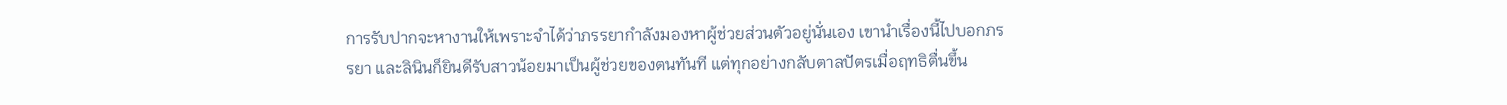การรับปากจะหางานให้เพราะจำได้ว่าภรรยากำลังมองหาผู้ช่วยส่วนตัวอยู่นั่นเอง เขานำเรื่องนี้ไปบอกภรรยา และลินินก็ยินดีรับสาวน้อยมาเป็นผู้ช่วยของตนทันที แต่ทุกอย่างกลับตาลปัตรเมื่อฤทธิตื่นขึ้น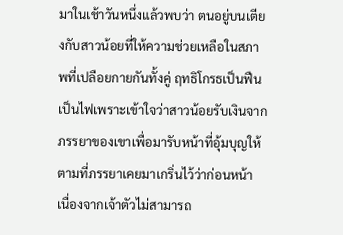มาในเช้าวันหนึ่งแล้วพบว่า ตนอยู่บนเตียงกับสาวน้อยที่ให้ความช่วยเหลือในสภาพที่เปลือยกายกันทั้งคู่ ฤทธิโกรธเป็นฟืนเป็นไฟเพราะเข้าใจว่าสาวน้อยรับเงินจากภรรยาของเขาเพื่อมารับหน้าที่อุ้มบุญให้ตามที่ภรรยาเคยมาเกริ่นไว้ว่าก่อนหน้า เนื่องจากเจ้าตัวไม่สามารถ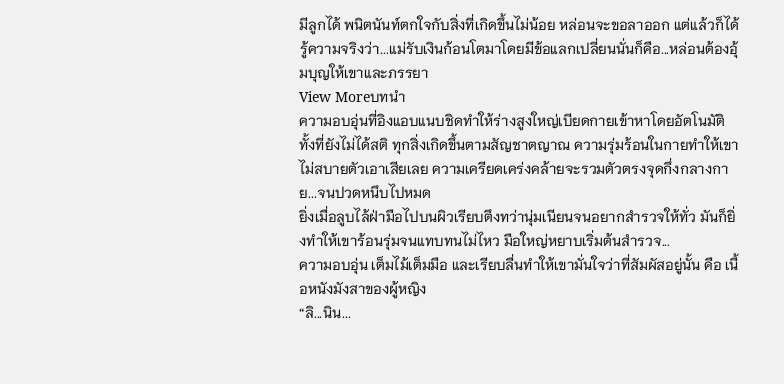มีลูกได้ พนิตนันท์ตกใจกับสิ่งที่เกิดขึ้นไม่น้อย หล่อนจะขอลาออก แต่แล้วก็ได้รู้ความจริงว่า...แม่รับเงินก้อนโตมาโดยมีข้อแลกเปลี่ยนนั่นก็คือ...หล่อนต้องอุ้มบุญให้เขาและภรรยา
View Moreบทนำ
ความอบอุ่นที่อิงแอบแนบชิดทำให้ร่างสูงใหญ่เบียดกายเข้าหาโดยอัตโนมัติทั้งที่ยังไม่ได้สติ ทุกสิ่งเกิดขึ้นตามสัญชาตญาณ ความรุ่มร้อนในกายทำให้เขาไม่สบายตัวเอาเสียเลย ความเครียดเคร่งคล้ายจะรวมตัวตรงจุดกึ่งกลางกาย...จนปวดหนึบไปหมด
ยิ่งเมื่อลูบไล้ฝ่ามือไปบนผิวเรียบตึงทว่านุ่มเนียนจนอยากสำรวจให้ทั่ว มันก็ยิ่งทำให้เขาร้อนรุ่มจนแทบทนไม่ไหว มือใหญ่หยาบเริ่มต้นสำรวจ...
ความอบอุ่น เต็มไม้เต็มมือ และเรียบลื่นทำให้เขามั่นใจว่าที่สัมผัสอยู่นั้น คือ เนื้อหนังมังสาของผู้หญิง
“ลิ...นิน...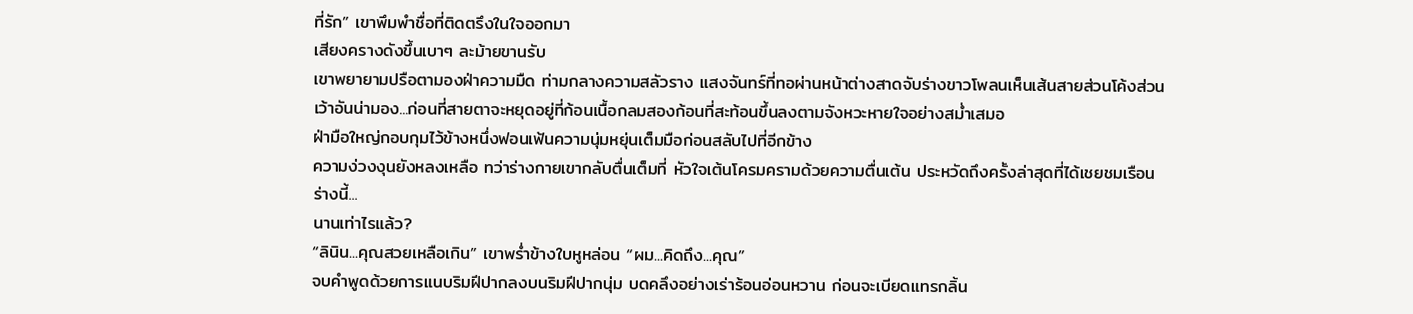ที่รัก” เขาพึมพำชื่อที่ติดตรึงในใจออกมา
เสียงครางดังขึ้นเบาๆ ละม้ายขานรับ
เขาพยายามปรือตามองฝ่าความมืด ท่ามกลางความสลัวราง แสงจันทร์ที่ทอผ่านหน้าต่างสาดจับร่างขาวโพลนเห็นเส้นสายส่วนโค้งส่วนเว้าอันน่ามอง...ก่อนที่สายตาจะหยุดอยู่ที่ก้อนเนื้อกลมสองก้อนที่สะท้อนขึ้นลงตามจังหวะหายใจอย่างสม่ำเสมอ
ฝ่ามือใหญ่กอบกุมไว้ข้างหนึ่งฟอนเฟ้นความนุ่มหยุ่นเต็มมือก่อนสลับไปที่อีกข้าง
ความง่วงงุนยังหลงเหลือ ทว่าร่างกายเขากลับตื่นเต็มที่ หัวใจเต้นโครมครามด้วยความตื่นเต้น ประหวัดถึงครั้งล่าสุดที่ได้เชยชมเรือนร่างนี้...
นานเท่าไรแล้ว?
“ลินิน...คุณสวยเหลือเกิน” เขาพร่ำข้างใบหูหล่อน “ผม...คิดถึง...คุณ”
จบคำพูดด้วยการแนบริมฝีปากลงบนริมฝีปากนุ่ม บดคลึงอย่างเร่าร้อนอ่อนหวาน ก่อนจะเบียดแทรกลิ้น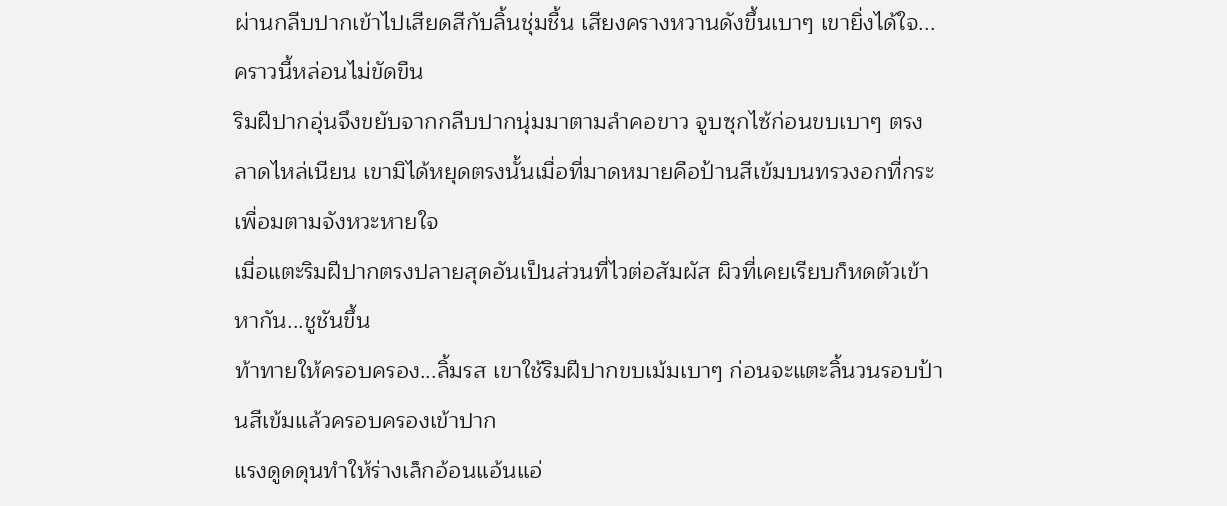ผ่านกลีบปากเข้าไปเสียดสีกับลิ้นชุ่มชื้น เสียงครางหวานดังขึ้นเบาๆ เขายิ่งได้ใจ...คราวนี้หล่อนไม่ขัดขืน
ริมฝีปากอุ่นจึงขยับจากกลีบปากนุ่มมาตามลำคอขาว จูบซุกไซ้ก่อนขบเบาๆ ตรงลาดไหล่เนียน เขามิได้หยุดตรงนั้นเมื่อที่มาดหมายคือป้านสีเข้มบนทรวงอกที่กระเพื่อมตามจังหวะหายใจ
เมื่อแตะริมฝีปากตรงปลายสุดอันเป็นส่วนที่ไวต่อสัมผัส ผิวที่เคยเรียบก็หดตัวเข้าหากัน...ชูชันขึ้น
ท้าทายให้ครอบครอง...ลิ้มรส เขาใช้ริมฝีปากขบเม้มเบาๆ ก่อนจะแตะลิ้นวนรอบป้านสีเข้มแล้วครอบครองเข้าปาก
แรงดูดดุนทำให้ร่างเล็กอ้อนแอ้นแอ่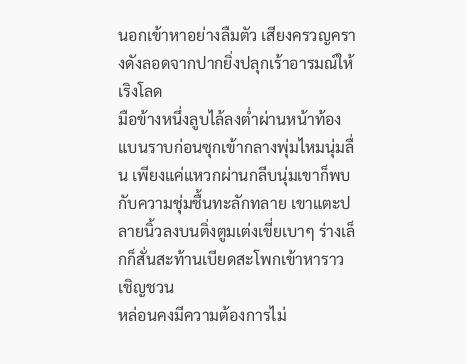นอกเข้าหาอย่างลืมตัว เสียงครวญครางดังลอดจากปากยิ่งปลุกเร้าอารมณ์ให้เริงโลด
มือข้างหนึ่งลูบไล้ลงต่ำผ่านหน้าท้องแบนราบก่อนซุกเข้ากลางพุ่มไหมนุ่มลื่น เพียงแค่แหวกผ่านกลีบนุ่มเขาก็พบกับความชุ่มชื้นทะลักทลาย เขาแตะปลายนิ้วลงบนติ่งตูมเต่งเขี่ยเบาๆ ร่างเล็กก็สั่นสะท้านเบียดสะโพกเข้าหาราวเชิญชวน
หล่อนคงมีความต้องการไม่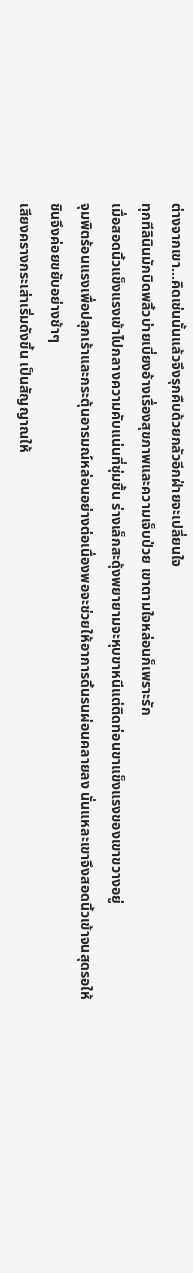ต่างจากเขา...คิดเช่นนั้นแล้วจึงรุกคืบด้วยกลัวอีกฝ่ายจะเปลี่ยนใจ
ทุกทีลินินมักบิดพลิ้วบ่ายเบี่ยงอ้างเรื่องสุขภาพและความเจ็บป่วย เขาตามใจหล่อนก็เพราะรัก
เมื่อสอดนิ้วแข็งแรงเข้าไปกลางความคับแน่นที่ชุ่มชื้น ร่างเล็กสะดุ้งพยายามจะหุบขาหนีแต่ติดท่อนขาแข็งแรงของเขาขวางอยู่
จุมพิตร้อนแรงเพื่อปลุกเร้าและกระตุ้นอารมณ์หล่อนอย่างต่อเนื่องพอจะช่วยให้อาการดิ้นรนผ่อนคลายลง นั่นแหละเขาจึงสอดนิ้วเข้าจนสุดรอให้ชินจึงค่อยขยับอย่างช้าๆ
เสียงครางกระเส่าเริ่มดังขึ้น เป็นสัญญาณให้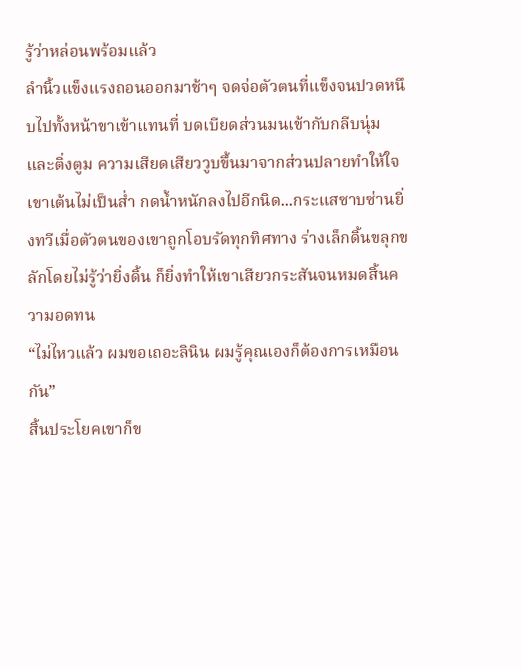รู้ว่าหล่อนพร้อมแล้ว
ลำนิ้วแข็งแรงถอนออกมาช้าๆ จดจ่อตัวตนที่แข็งจนปวดหนึบไปทั้งหน้าขาเข้าแทนที่ บดเบียดส่วนมนเข้ากับกลีบนุ่มและติ่งตูม ความเสียดเสียววูบขึ้นมาจากส่วนปลายทำให้ใจเขาเต้นไม่เป็นส่ำ กดน้ำหนักลงไปอีกนิด...กระแสซาบซ่านยิ่งทวีเมื่อตัวตนของเขาถูกโอบรัดทุกทิศทาง ร่างเล็กดิ้นขลุกขลักโดยไม่รู้ว่ายิ่งดิ้น ก็ยิ่งทำให้เขาเสียวกระสันจนหมดสิ้นความอดทน
“ไม่ไหวแล้ว ผมขอเถอะลินิน ผมรู้คุณเองก็ต้องการเหมือนกัน”
สิ้นประโยคเขาก็ข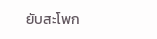ยับสะโพก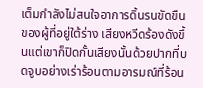เต็มกำลังไม่สนใจอาการดิ้นรนขัดขืนของผู้ที่อยู่ใต้ร่าง เสียงหวีดร้องดังขึ้นแต่เขาก็ปิดกั้นเสียงนั้นด้วยปากที่บดจูบอย่างเร่าร้อนตามอารมณ์ที่ร้อน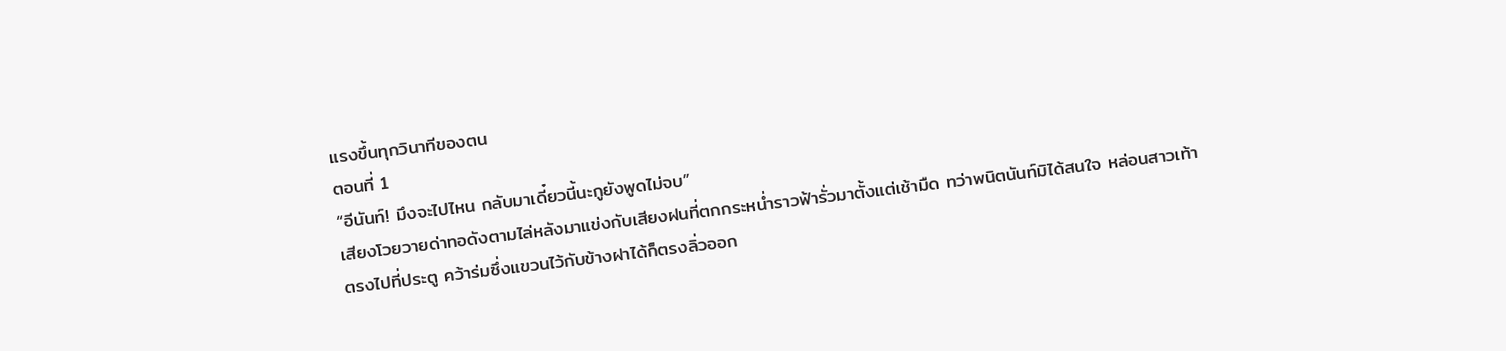แรงขึ้นทุกวินาทีของตน
ตอนที่ 1
“อีนันท์! มึงจะไปไหน กลับมาเดี๋ยวนี้นะกูยังพูดไม่จบ”
เสียงโวยวายด่าทอดังตามไล่หลังมาแข่งกับเสียงฝนที่ตกกระหน่ำราวฟ้ารั่วมาตั้งแต่เช้ามืด ทว่าพนิตนันท์มิได้สนใจ หล่อนสาวเท้าตรงไปที่ประตู คว้าร่มซึ่งแขวนไว้กับข้างฝาได้ก็ตรงลิ่วออก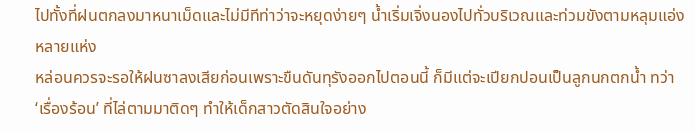ไปทั้งที่ฝนตกลงมาหนาเม็ดและไม่มีทีท่าว่าจะหยุดง่ายๆ น้ำเริ่มเจิ่งนองไปทั่วบริเวณและท่วมขังตามหลุมแอ่งหลายแห่ง
หล่อนควรจะรอให้ฝนซาลงเสียก่อนเพราะขืนดันทุรังออกไปตอนนี้ ก็มีแต่จะเปียกปอนเป็นลูกนกตกน้ำ ทว่า ‘เรื่องร้อน’ ที่ไล่ตามมาติดๆ ทำให้เด็กสาวตัดสินใจอย่าง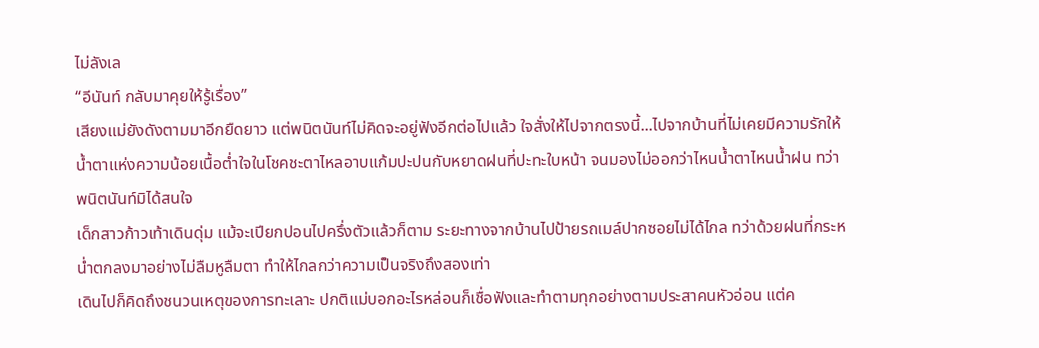ไม่ลังเล
“อีนันท์ กลับมาคุยให้รู้เรื่อง”
เสียงแม่ยังดังตามมาอีกยืดยาว แต่พนิตนันท์ไม่คิดจะอยู่ฟังอีกต่อไปแล้ว ใจสั่งให้ไปจากตรงนี้...ไปจากบ้านที่ไม่เคยมีความรักให้
น้ำตาแห่งความน้อยเนื้อต่ำใจในโชคชะตาไหลอาบแก้มปะปนกับหยาดฝนที่ปะทะใบหน้า จนมองไม่ออกว่าไหนน้ำตาไหนน้ำฝน ทว่าพนิตนันท์มิได้สนใจ
เด็กสาวก้าวเท้าเดินดุ่ม แม้จะเปียกปอนไปครึ่งตัวแล้วก็ตาม ระยะทางจากบ้านไปป้ายรถเมล์ปากซอยไม่ได้ไกล ทว่าด้วยฝนที่กระหน่ำตกลงมาอย่างไม่ลืมหูลืมตา ทำให้ไกลกว่าความเป็นจริงถึงสองเท่า
เดินไปก็คิดถึงชนวนเหตุของการทะเลาะ ปกติแม่บอกอะไรหล่อนก็เชื่อฟังและทำตามทุกอย่างตามประสาคนหัวอ่อน แต่ค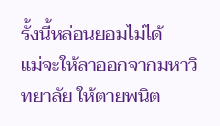รั้งนี้หล่อนยอมไม่ได้
แม่จะให้ลาออกจากมหาวิทยาลัย ให้ตายพนิต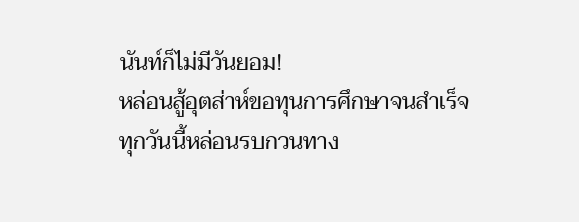นันท์ก็ไม่มีวันยอม!
หล่อนสู้อุตส่าห์ขอทุนการศึกษาจนสำเร็จ ทุกวันนี้หล่อนรบกวนทาง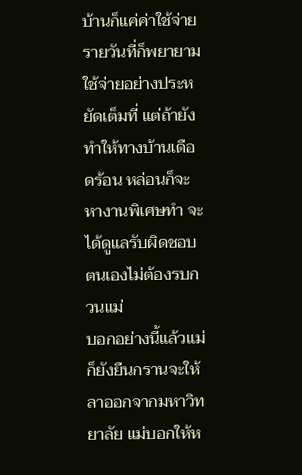บ้านก็แค่ค่าใช้จ่ายรายวันที่ก็พยายามใช้จ่ายอย่างประหยัดเต็มที่ แต่ถ้ายังทำให้ทางบ้านเดือดร้อน หล่อนก็จะหางานพิเศษทำ จะได้ดูแลรับผิดชอบตนเองไม่ต้องรบกวนแม่
บอกอย่างนี้แล้วแม่ก็ยังยืนกรานจะให้ลาออกจากมหาวิทยาลัย แม่บอกให้ห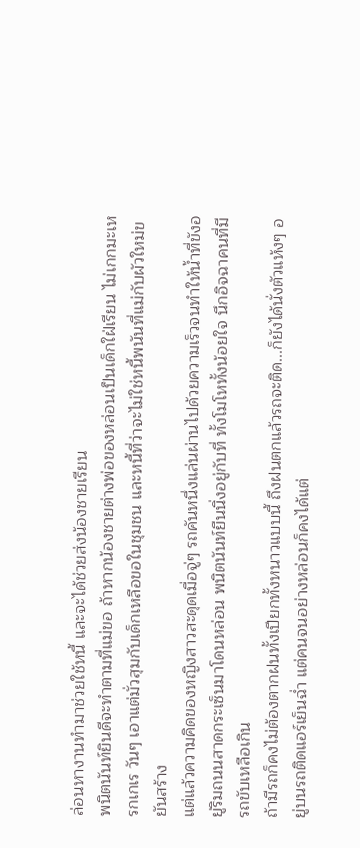ล่อนหางานทำมาช่วยใช้หนี้ และจะได้ช่วยส่งน้องชายเรียน
พนิตนันท์ยินดีจะทำตามที่แม่ขอ ถ้าหากน้องชายต่างพ่อของหล่อนเป็นเด็กใฝ่เรียน ไม่เกกมะเหรกเกเร วันๆ เอาแต่มั่วสุมกับเด็กเหลือขอในชุมชน และหนี้ที่ว่าจะไม่ใช่หนี้พนันที่แม่กับผัวใหม่ขยันสร้าง
แต่แล้วความคิดของหญิงสาวสะดุดเมื่อจู่ๆ รถคันหนึ่งแล่นผ่านไปด้วยความเร็วจนทำให้น้ำที่ขังอยู่ริมถนนสาดกระเซ็นมาโดนหล่อน พนิตนันท์ยืนนิ่งอยู่กับที่ ทั้งโมโหทั้งน้อยใจ นึกอิจฉาคนที่มีรถขับเหลือเกิน
ถ้ามีรถก็คงไม่ต้องตากฝนทั้งเปียกทั้งหนาวแบบนี้ ถึงฝนตกแล้วรถจะติด...ก็ยังได้นั่งตัวแห้งๆ อยู่บนรถติดแอร์เย็นฉ่ำ แต่คนจนอย่างหล่อนก็คงได้แต่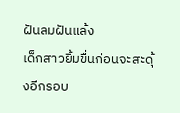ฝันลมฝันแล้ง
เด็กสาวยิ้มขื่นก่อนจะสะดุ้งอีกรอบ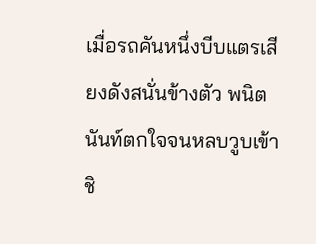เมื่อรถคันหนึ่งบีบแตรเสียงดังสนั่นข้างตัว พนิตนันท์ตกใจจนหลบวูบเข้าชิ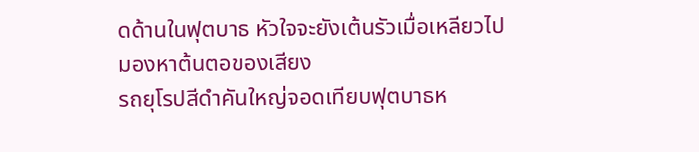ดด้านในฟุตบาธ หัวใจจะยังเต้นรัวเมื่อเหลียวไปมองหาต้นตอของเสียง
รถยุโรปสีดำคันใหญ่จอดเทียบฟุตบาธห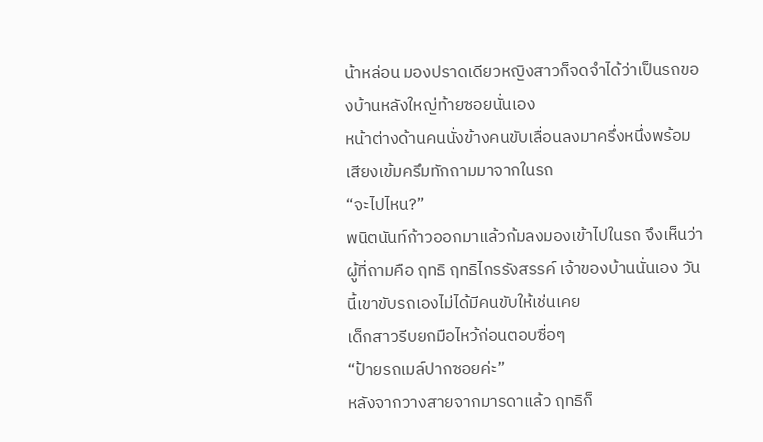น้าหล่อน มองปราดเดียวหญิงสาวก็จดจำได้ว่าเป็นรถของบ้านหลังใหญ่ท้ายซอยนั่นเอง
หน้าต่างด้านคนนั่งข้างคนขับเลื่อนลงมาครึ่งหนึ่งพร้อมเสียงเข้มครึมทักถามมาจากในรถ
“จะไปไหน?”
พนิตนันท์ก้าวออกมาแล้วก้มลงมองเข้าไปในรถ จึงเห็นว่าผู้ที่ถามคือ ฤทธิ ฤทธิไกรรังสรรค์ เจ้าของบ้านนั่นเอง วันนี้เขาขับรถเองไม่ได้มีคนขับให้เช่นเคย
เด็กสาวรีบยกมือไหว้ก่อนตอบซื่อๆ
“ป้ายรถเมล์ปากซอยค่ะ”
หลังจากวางสายจากมารดาแล้ว ฤทธิก็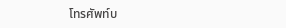โทรศัพท์บ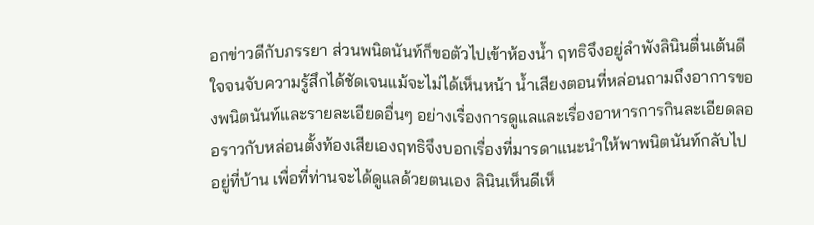อกข่าวดีกับภรรยา ส่วนพนิตนันท์ก็ขอตัวไปเข้าห้องน้ำ ฤทธิจึงอยู่ลำพังลินินตื่นเต้นดีใจจนจับความรู้สึกได้ชัดเจนแม้จะไม่ได้เห็นหน้า น้ำเสียงตอนที่หล่อนถามถึงอาการของพนิตนันท์และรายละเอียดอื่นๆ อย่างเรื่องการดูแลและเรื่องอาหารการกินละเอียดลออราวกับหล่อนตั้งท้องเสียเองฤทธิจึงบอกเรื่องที่มารดาแนะนำให้พาพนิตนันท์กลับไปอยู่ที่บ้าน เพื่อที่ท่านจะได้ดูแลด้วยตนเอง ลินินเห็นดีเห็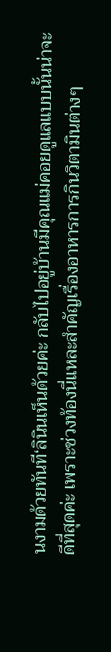นงามด้วยทันที‘ลินินเห็นด้วยค่ะ กลับไปอยู่บ้านมีคุณแม่คอยดูแลแบบนั้นน่าจะดีที่สุดค่ะ เพราะช่วงท้องนี่แหละสำคัญเรื่องอาหารการกินวิตามินต่างๆ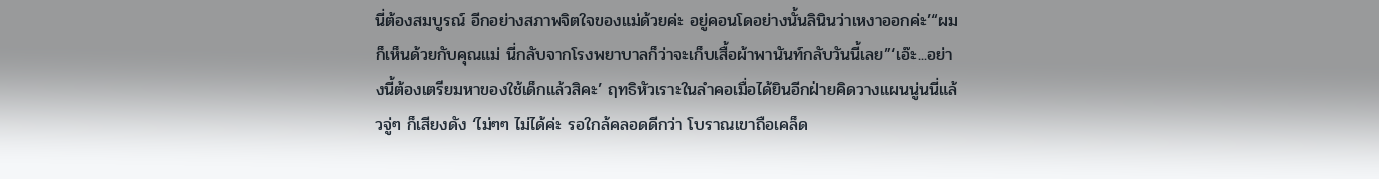นี่ต้องสมบูรณ์ อีกอย่างสภาพจิตใจของแม่ด้วยค่ะ อยู่คอนโดอย่างนั้นลินินว่าเหงาออกค่ะ’“ผมก็เห็นด้วยกับคุณแม่ นี่กลับจากโรงพยาบาลก็ว่าจะเก็บเสื้อผ้าพานันท์กลับวันนี้เลย”‘เอ๊ะ...อย่างนี้ต้องเตรียมหาของใช้เด็กแล้วสิคะ’ ฤทธิหัวเราะในลำคอเมื่อได้ยินอีกฝ่ายคิดวางแผนนู่นนี่แล้วจู่ๆ ก็เสียงดัง ‘ไม่ๆๆ ไม่ได้ค่ะ รอใกล้คลอดดีกว่า โบราณเขาถือเคล็ด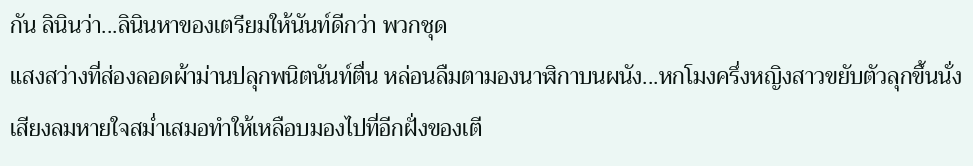กัน ลินินว่า...ลินินหาของเตรียมให้นันท์ดีกว่า พวกชุด
แสงสว่างที่ส่องลอดผ้าม่านปลุกพนิตนันท์ตื่น หล่อนลืมตามองนาฬิกาบนผนัง...หกโมงครึ่งหญิงสาวขยับตัวลุกขึ้นนั่ง เสียงลมหายใจสม่ำเสมอทำให้เหลือบมองไปที่อีกฝั่งของเตี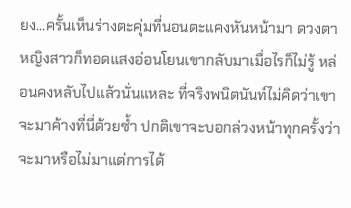ยง...ครั้นเห็นร่างตะคุ่มที่นอนตะแคงหันหน้ามา ดวงตาหญิงสาวก็ทอดแสงอ่อนโยนเขากลับมาเมื่อไรก็ไม่รู้ หล่อนคงหลับไปแล้วนั่นแหละ ที่จริงพนิตนันท์ไม่คิดว่าเขาจะมาค้างที่นี่ด้วยซ้ำ ปกติเขาจะบอกล่วงหน้าทุกครั้งว่าจะมาหรือไม่มาแต่การได้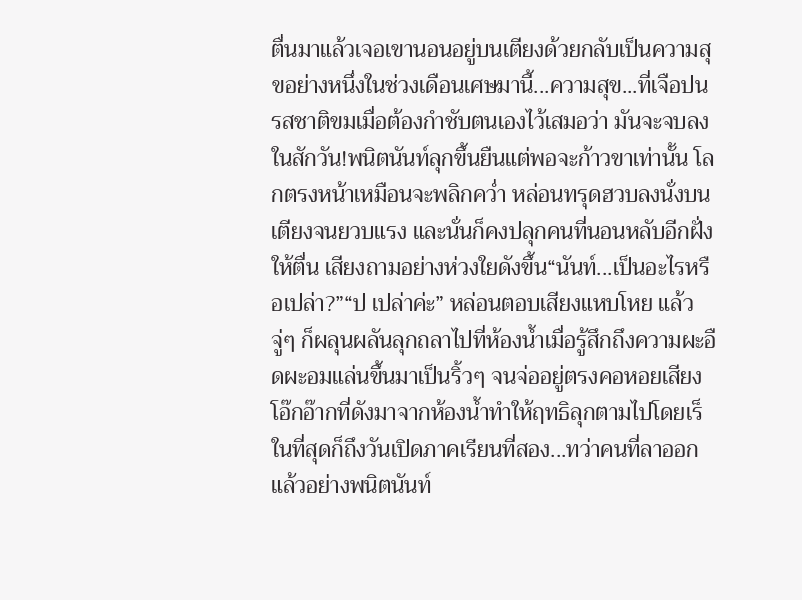ตื่นมาแล้วเจอเขานอนอยู่บนเตียงด้วยกลับเป็นความสุขอย่างหนึ่งในช่วงเดือนเศษมานี้...ความสุข...ที่เจือปนรสชาติขมเมื่อต้องกำชับตนเองไว้เสมอว่า มันจะจบลงในสักวัน!พนิตนันท์ลุกขึ้นยืนแต่พอจะก้าวขาเท่านั้น โลกตรงหน้าเหมือนจะพลิกคว่ำ หล่อนทรุดฮวบลงนั่งบนเตียงจนยวบแรง และนั่นก็คงปลุกคนที่นอนหลับอีกฝั่งให้ตื่น เสียงถามอย่างห่วงใยดังขึ้น“นันท์...เป็นอะไรหรือเปล่า?”“ป เปล่าค่ะ” หล่อนตอบเสียงแหบโหย แล้วจู่ๆ ก็ผลุนผลันลุกถลาไปที่ห้องน้ำเมื่อรู้สึกถึงความผะอืดผะอมแล่นขึ้นมาเป็นริ้วๆ จนจ่ออยู่ตรงคอหอยเสียงโอ๊กอ๊ากที่ดังมาจากห้องน้ำทำให้ฤทธิลุกตามไปโดยเร็
ในที่สุดก็ถึงวันเปิดภาคเรียนที่สอง...ทว่าคนที่ลาออกแล้วอย่างพนิตนันท์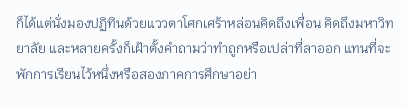ก็ได้แต่นั่งมองปฏิทินด้วยแววตาโศกเศร้าหล่อนคิดถึงเพื่อน คิดถึงมหาวิทยาลัย และหลายครั้งก็เฝ้าตั้งคำถามว่าทำถูกหรือเปล่าที่ลาออก แทนที่จะพักการเรียนไว้หนึ่งหรือสองภาคการศึกษาอย่า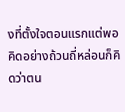งที่ตั้งใจตอนแรกแต่พอคิดอย่างถ้วนถี่หล่อนก็คิดว่าตน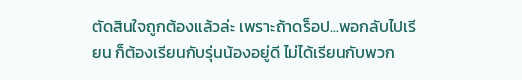ตัดสินใจถูกต้องแล้วล่ะ เพราะถ้าดร็อป...พอกลับไปเรียน ก็ต้องเรียนกับรุ่นน้องอยู่ดี ไม่ได้เรียนกับพวก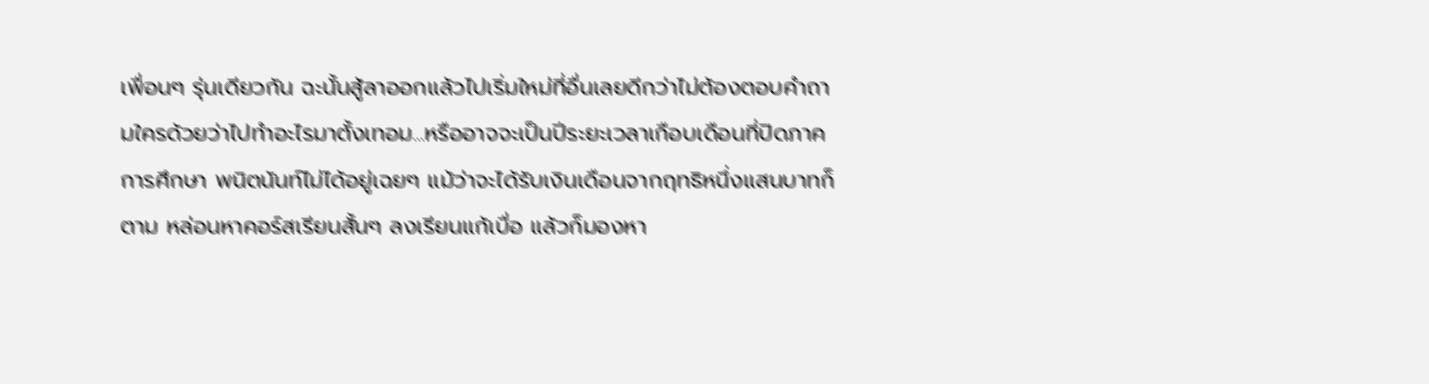เพื่อนๆ รุ่นเดียวกัน ฉะนั้นสู้ลาออกแล้วไปเริ่มใหม่ที่อื่นเลยดีกว่าไม่ต้องตอบคำถามใครด้วยว่าไปทำอะไรมาตั้งเทอม...หรืออาจจะเป็นปีระยะเวลาเกือบเดือนที่ปิดภาคการศึกษา พนิตนันท์ไม่ได้อยู่เฉยๆ แม้ว่าจะได้รับเงินเดือนจากฤทธิหนึ่งแสนบาทก็ตาม หล่อนหาคอร์สเรียนสั้นๆ ลงเรียนแก้เบื่อ แล้วก็มองหา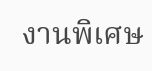งานพิเศษ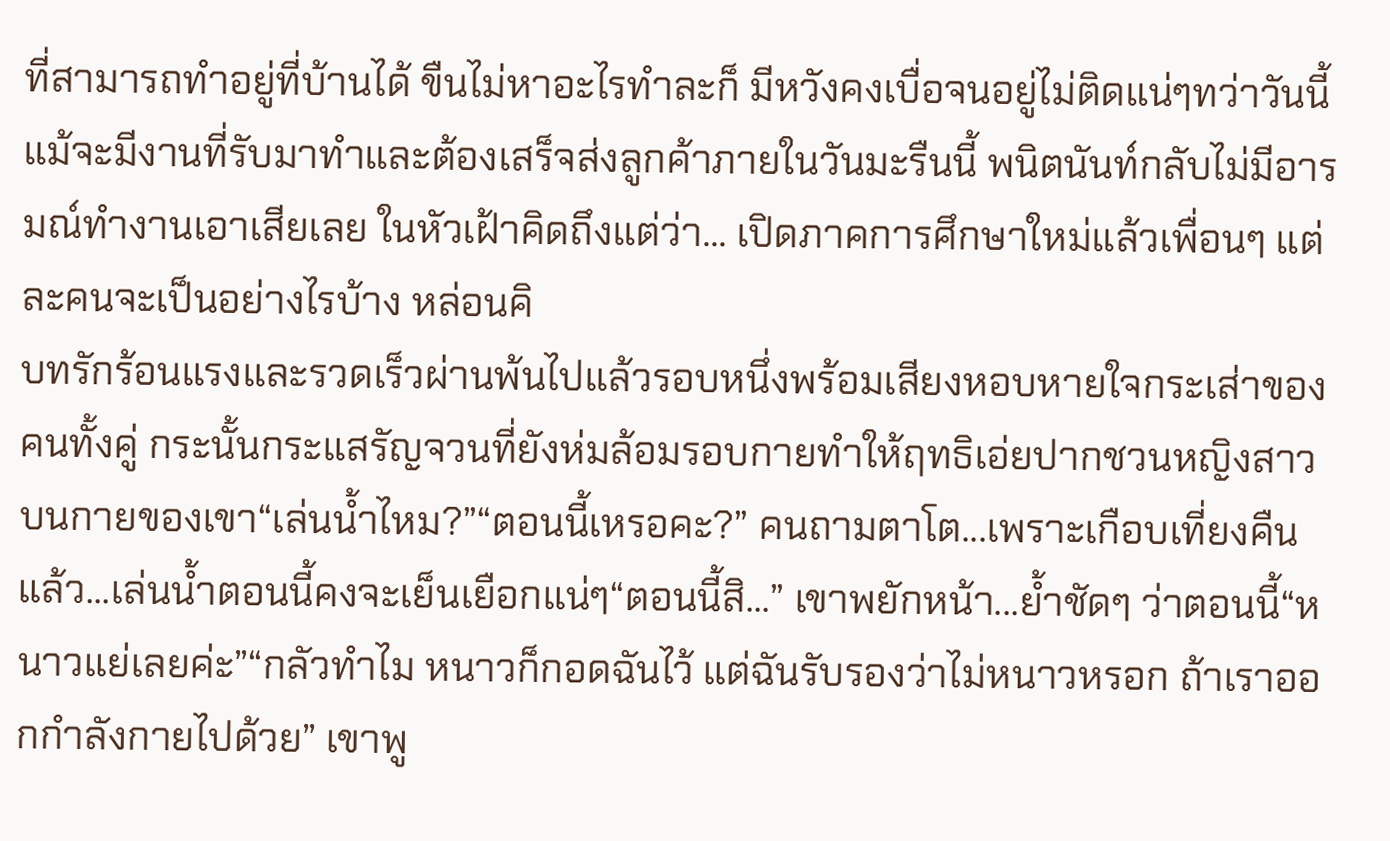ที่สามารถทำอยู่ที่บ้านได้ ขืนไม่หาอะไรทำละก็ มีหวังคงเบื่อจนอยู่ไม่ติดแน่ๆทว่าวันนี้แม้จะมีงานที่รับมาทำและต้องเสร็จส่งลูกค้าภายในวันมะรืนนี้ พนิตนันท์กลับไม่มีอารมณ์ทำงานเอาเสียเลย ในหัวเฝ้าคิดถึงแต่ว่า... เปิดภาคการศึกษาใหม่แล้วเพื่อนๆ แต่ละคนจะเป็นอย่างไรบ้าง หล่อนคิ
บทรักร้อนแรงและรวดเร็วผ่านพ้นไปแล้วรอบหนึ่งพร้อมเสียงหอบหายใจกระเส่าของคนทั้งคู่ กระนั้นกระแสรัญจวนที่ยังห่มล้อมรอบกายทำให้ฤทธิเอ่ยปากชวนหญิงสาวบนกายของเขา“เล่นน้ำไหม?”“ตอนนี้เหรอคะ?” คนถามตาโต...เพราะเกือบเที่ยงคืนแล้ว...เล่นน้ำตอนนี้คงจะเย็นเยือกแน่ๆ“ตอนนี้สิ...” เขาพยักหน้า...ย้ำชัดๆ ว่าตอนนี้“หนาวแย่เลยค่ะ”“กลัวทำไม หนาวก็กอดฉันไว้ แต่ฉันรับรองว่าไม่หนาวหรอก ถ้าเราออกกำลังกายไปด้วย” เขาพู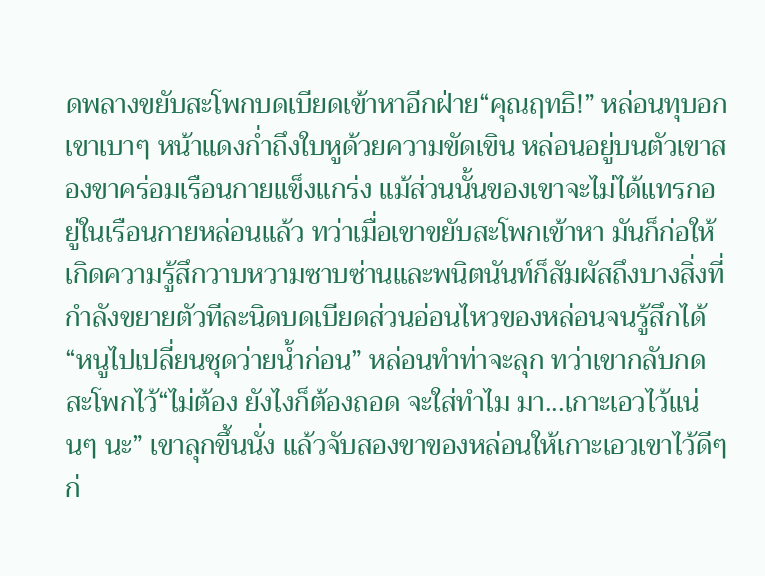ดพลางขยับสะโพกบดเบียดเข้าหาอีกฝ่าย“คุณฤทธิ!” หล่อนทุบอกเขาเบาๆ หน้าแดงก่ำถึงใบหูด้วยความขัดเขิน หล่อนอยู่บนตัวเขาสองขาคร่อมเรือนกายแข็งแกร่ง แม้ส่วนนั้นของเขาจะไม่ได้แทรกอยู่ในเรือนกายหล่อนแล้ว ทว่าเมื่อเขาขยับสะโพกเข้าหา มันก็ก่อให้เกิดความรู้สึกวาบหวามซาบซ่านและพนิตนันท์ก็สัมผัสถึงบางสิ่งที่กำลังขยายตัวทีละนิดบดเบียดส่วนอ่อนไหวของหล่อนจนรู้สึกได้“หนูไปเปลี่ยนชุดว่ายน้ำก่อน” หล่อนทำท่าจะลุก ทว่าเขากลับกดสะโพกไว้“ไม่ต้อง ยังไงก็ต้องถอด จะใส่ทำไม มา...เกาะเอวไว้แน่นๆ นะ” เขาลุกขึ้นนั่ง แล้วจับสองขาของหล่อนให้เกาะเอวเขาไว้ดีๆ ก่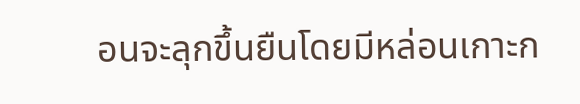อนจะลุกขึ้นยืนโดยมีหล่อนเกาะก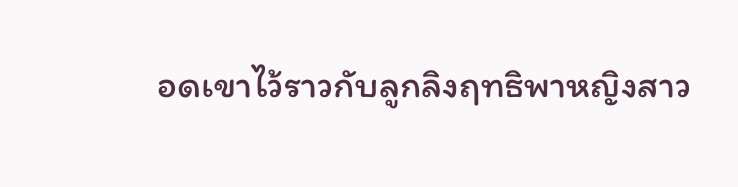อดเขาไว้ราวกับลูกลิงฤทธิพาหญิงสาว